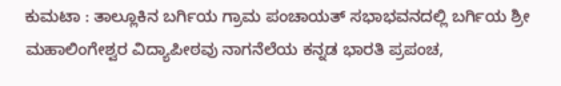ಕುಮಟಾ : ತಾಲ್ಲೂಕಿನ ಬರ್ಗಿಯ ಗ್ರಾಮ ಪಂಚಾಯತ್ ಸಭಾಭವನದಲ್ಲಿ ಬರ್ಗಿಯ ಶ್ರೀ ಮಹಾಲಿಂಗೇಶ್ವರ ವಿದ್ಯಾಪೀಠವು ನಾಗನೆಲೆಯ ಕನ್ನಡ ಭಾರತಿ ಪ್ರಪಂಚ,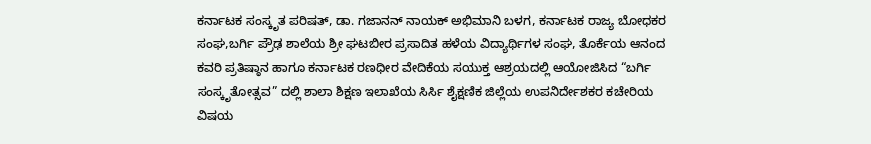ಕರ್ನಾಟಕ ಸಂಸ್ಕೃತ ಪರಿಷತ್, ಡಾ. ಗಜಾನನ್ ನಾಯಕ್ ಅಭಿಮಾನಿ ಬಳಗ, ಕರ್ನಾಟಕ ರಾಜ್ಯ ಬೋಧಕರ ಸಂಘ,ಬರ್ಗಿ ಪ್ರೌಢ ಶಾಲೆಯ ಶ್ರೀ ಘಟಬೀರ ಪ್ರಸಾದಿತ ಹಳೆಯ ವಿದ್ಯಾರ್ಥಿಗಳ ಸಂಘ, ತೊರ್ಕೆಯ ಆನಂದ ಕವರಿ ಪ್ರತಿಷ್ಠಾನ ಹಾಗೂ ಕರ್ನಾಟಕ ರಣಧೀರ ವೇದಿಕೆಯ ಸಯುಕ್ತ ಆಶ್ರಯದಲ್ಲಿ ಆಯೋಜಿಸಿದ “ಬರ್ಗಿ ಸಂಸ್ಕೃತೋತ್ಸವ” ದಲ್ಲಿ ಶಾಲಾ ಶಿಕ್ಷಣ ಇಲಾಖೆಯ ಸಿರ್ಸಿ ಶೈಕ್ಷಣಿಕ ಜಿಲ್ಲೆಯ ಉಪನಿರ್ದೇಶಕರ ಕಚೇರಿಯ ವಿಷಯ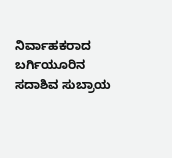ನಿರ್ವಾಹಕರಾದ ಬರ್ಗಿಯೂರಿನ ಸದಾಶಿವ ಸುಬ್ರಾಯ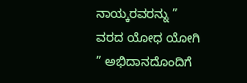ನಾಯ್ಕರವರನ್ನು ” ವರದ ಯೋಧ ಯೋಗಿ ” ಅಭಿದಾನದೊಂದಿಗೆ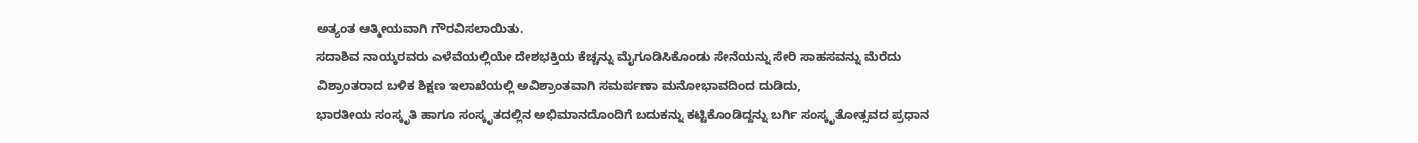ಅತ್ಯಂತ ಆತ್ಮೀಯವಾಗಿ ಗೌರವಿಸಲಾಯಿತು.
ಸದಾಶಿವ ನಾಯ್ಕರವರು ಎಳೆವೆಯಲ್ಲಿಯೇ ದೇಶಭಕ್ತಿಯ ಕೆಚ್ಚನ್ನು ಮೈಗೂಡಿಸಿಕೊಂಡು ಸೇನೆಯನ್ನು ಸೇರಿ ಸಾಹಸವನ್ನು ಮೆರೆದು ವಿಶ್ರಾಂತರಾದ ಬಳಿಕ ಶಿಕ್ಷಣ ಇಲಾಖೆಯಲ್ಲಿ ಅವಿಶ್ರಾಂತವಾಗಿ ಸಮರ್ಪಣಾ ಮನೋಭಾವದಿಂದ ದುಡಿದು,
ಭಾರತೀಯ ಸಂಸ್ಕೃತಿ ಹಾಗೂ ಸಂಸ್ಕೃತದಲ್ಲಿನ ಅಭಿಮಾನದೊಂದಿಗೆ ಬದುಕನ್ನು ಕಟ್ಟಿಕೊಂಡಿದ್ದನ್ನು ಬರ್ಗಿ ಸಂಸ್ಕೃತೋತ್ಸವದ ಪ್ರಧಾನ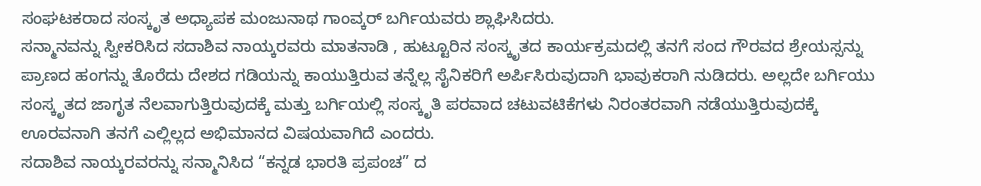ಸಂಘಟಕರಾದ ಸಂಸ್ಕೃತ ಅಧ್ಯಾಪಕ ಮಂಜುನಾಥ ಗಾಂವ್ಕರ್ ಬರ್ಗಿಯವರು ಶ್ಲಾಘಿಸಿದರು.
ಸನ್ಮಾನವನ್ನು ಸ್ವೀಕರಿಸಿದ ಸದಾಶಿವ ನಾಯ್ಕರವರು ಮಾತನಾಡಿ , ಹುಟ್ಟೂರಿನ ಸಂಸ್ಕೃತದ ಕಾರ್ಯಕ್ರಮದಲ್ಲಿ ತನಗೆ ಸಂದ ಗೌರವದ ಶ್ರೇಯಸ್ಸನ್ನು ಪ್ರಾಣದ ಹಂಗನ್ನು ತೊರೆದು ದೇಶದ ಗಡಿಯನ್ನು ಕಾಯುತ್ತಿರುವ ತನ್ನೆಲ್ಲ ಸೈನಿಕರಿಗೆ ಅರ್ಪಿಸಿರುವುದಾಗಿ ಭಾವುಕರಾಗಿ ನುಡಿದರು. ಅಲ್ಲದೇ ಬರ್ಗಿಯು ಸಂಸ್ಕೃತದ ಜಾಗೃತ ನೆಲವಾಗುತ್ತಿರುವುದಕ್ಕೆ ಮತ್ತು ಬರ್ಗಿಯಲ್ಲಿ ಸಂಸ್ಕೃತಿ ಪರವಾದ ಚಟುವಟಿಕೆಗಳು ನಿರಂತರವಾಗಿ ನಡೆಯುತ್ತಿರುವುದಕ್ಕೆ ಊರವನಾಗಿ ತನಗೆ ಎಲ್ಲಿಲ್ಲದ ಅಭಿಮಾನದ ವಿಷಯವಾಗಿದೆ ಎಂದರು.
ಸದಾಶಿವ ನಾಯ್ಕರವರನ್ನು ಸನ್ಮಾನಿಸಿದ “ಕನ್ನಡ ಭಾರತಿ ಪ್ರಪಂಚ” ದ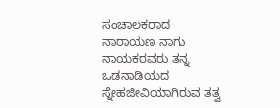ಸಂಚಾಲಕರಾದ ನಾರಾಯಣ ನಾಗು ನಾಯಕರವರು ತನ್ನ ಒಡನಾಡಿಯದ ಸ್ನೇಹಜೀವಿಯಾಗಿರುವ ತತ್ವ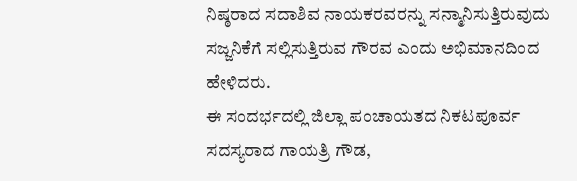ನಿಷ್ಠರಾದ ಸದಾಶಿವ ನಾಯಕರವರನ್ನು ಸನ್ಮಾನಿಸುತ್ತಿರುವುದು ಸಜ್ಜನಿಕೆಗೆ ಸಲ್ಲಿಸುತ್ತಿರುವ ಗೌರವ ಎಂದು ಅಭಿಮಾನದಿಂದ ಹೇಳಿದರು.
ಈ ಸಂದರ್ಭದಲ್ಲಿ ಜಿಲ್ಲಾ ಪಂಚಾಯತದ ನಿಕಟಪೂರ್ವ ಸದಸ್ಯರಾದ ಗಾಯತ್ರಿ ಗೌಡ,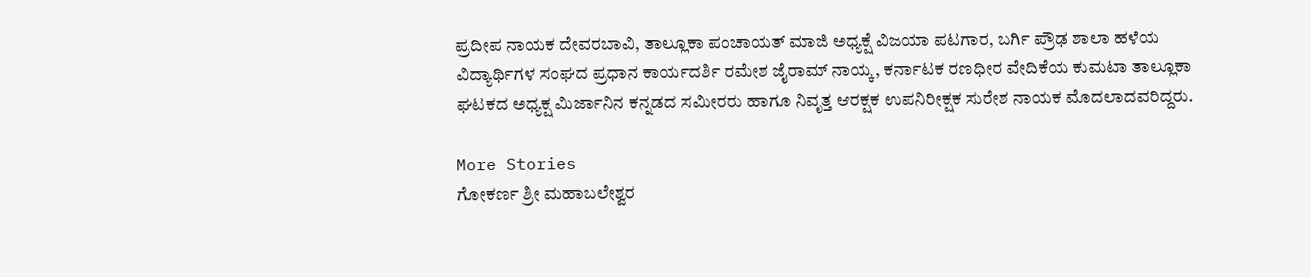ಪ್ರದೀಪ ನಾಯಕ ದೇವರಬಾವಿ, ತಾಲ್ಲೂಕಾ ಪಂಚಾಯತ್ ಮಾಜಿ ಅಧ್ಯಕ್ಷೆ ವಿಜಯಾ ಪಟಗಾರ, ಬರ್ಗಿ ಪ್ರೌಢ ಶಾಲಾ ಹಳೆಯ ವಿದ್ಯಾರ್ಥಿಗಳ ಸಂಘದ ಪ್ರಧಾನ ಕಾರ್ಯದರ್ಶಿ ರಮೇಶ ಜೈರಾಮ್ ನಾಯ್ಕ, ಕರ್ನಾಟಕ ರಣಧೀರ ವೇದಿಕೆಯ ಕುಮಟಾ ತಾಲ್ಲೂಕಾ ಘಟಕದ ಅಧ್ಯಕ್ಷ ಮಿರ್ಜಾನಿನ ಕನ್ನಡದ ಸಮೀರರು ಹಾಗೂ ನಿವೃತ್ತ ಆರಕ್ಷಕ ಉಪನಿರೀಕ್ಷಕ ಸುರೇಶ ನಾಯಕ ಮೊದಲಾದವರಿದ್ದರು.

More Stories
ಗೋಕರ್ಣ ಶ್ರೀ ಮಹಾಬಲೇಶ್ವರ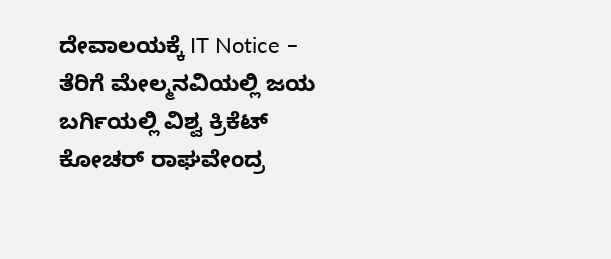ದೇವಾಲಯಕ್ಕೆ IT Notice – ತೆರಿಗೆ ಮೇಲ್ಮನವಿಯಲ್ಲಿ ಜಯ
ಬರ್ಗಿಯಲ್ಲಿ ವಿಶ್ವ ಕ್ರಿಕೆಟ್ ಕೋಚರ್ ರಾಘವೇಂದ್ರ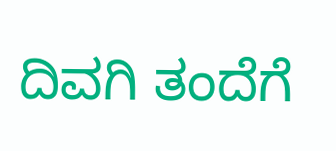ದಿವಗಿ ತಂದೆಗೆ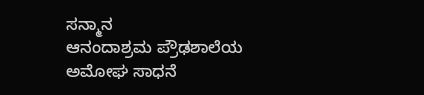ಸನ್ಮಾನ
ಆನಂದಾಶ್ರಮ ಪ್ರೌಢಶಾಲೆಯ ಅಮೋಘ ಸಾಧನೆ